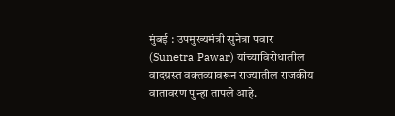मुंबई : उपमुख्यमंत्री सुनेत्रा पवार (Sunetra Pawar) यांच्याविरोधातील वादग्रस्त वक्तव्यावरून राज्यातील राजकीय वातावरण पुन्हा तापले आहे.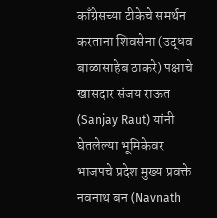काँग्रेसच्या टीकेचे समर्थन करताना शिवसेना (उद्धव बाळासाहेब ठाकरे) पक्षाचे खासदार संजय राऊत (Sanjay Raut) यांनी घेतलेल्या भूमिकेवर भाजपचे प्रदेश मुख्य प्रवक्ते नवनाथ बन (Navnath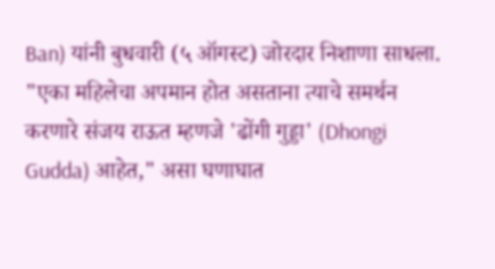Ban) यांनी बुधवारी (५ ऑगस्ट) जोरदार निशाणा साधला. "एका महिलेचा अपमान होत असताना त्याचे समर्थन करणारे संजय राऊत म्हणजे 'ढोंगी गुड्डा' (Dhongi Gudda) आहेत," असा घणाघात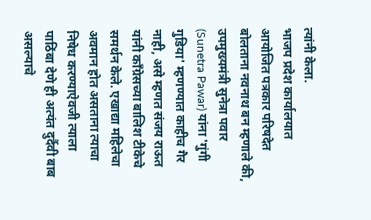त्यांनी केला.
भाजप प्रदेश कार्यालयात आयोजित पत्रकार परिषदेत बोलताना नवनाथ बन म्हणाले की, उपमुख्यमंत्री सुनेत्रा पवार (Sunetra Pawar) यांना 'गुंगी गुडिया' म्हणण्यात काहीच गैर नाही, असे म्हणत संजय राऊत यांनी काँग्रेसच्या बालिश टीकेचे समर्थन केले. एखाद्या महिलेचा अवमान होत असताना त्याचा निषेध करण्याऐवजी त्याला पाठिंबा देणे ही अत्यंत दुर्दैवी बाब असल्याचे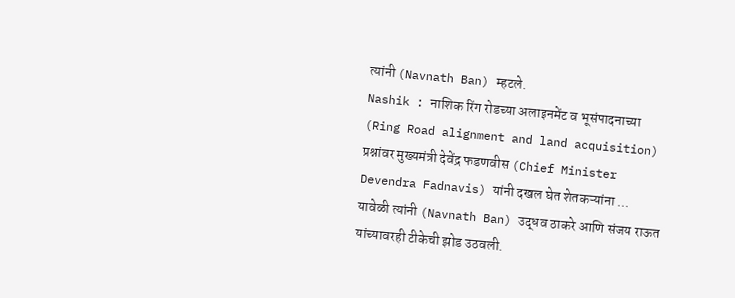त्यांनी (Navnath Ban) म्हटले.
Nashik : नाशिक रिंग रोडच्या अलाइनमेंट व भूसंपादनाच्या (Ring Road alignment and land acquisition) प्रश्नांवर मुख्यमंत्री देवेंद्र फडणवीस (Chief Minister Devendra Fadnavis) यांनी दखल घेत शेतकऱ्यांना ...
यावेळी त्यांनी (Navnath Ban) उद्धव ठाकरे आणि संजय राऊत यांच्यावरही टीकेची झोड उठवली.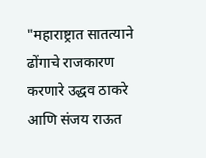"महाराष्ट्रात सातत्याने ढोंगाचे राजकारण करणारे उद्धव ठाकरे आणि संजय राऊत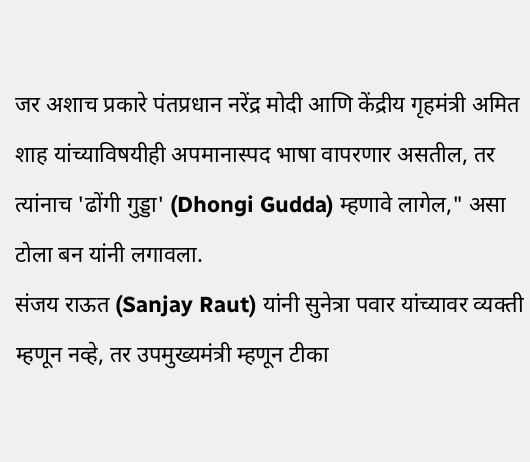जर अशाच प्रकारे पंतप्रधान नरेंद्र मोदी आणि केंद्रीय गृहमंत्री अमित शाह यांच्याविषयीही अपमानास्पद भाषा वापरणार असतील, तर त्यांनाच 'ढोंगी गुड्डा' (Dhongi Gudda) म्हणावे लागेल," असा टोला बन यांनी लगावला.
संजय राऊत (Sanjay Raut) यांनी सुनेत्रा पवार यांच्यावर व्यक्ती म्हणून नव्हे, तर उपमुख्यमंत्री म्हणून टीका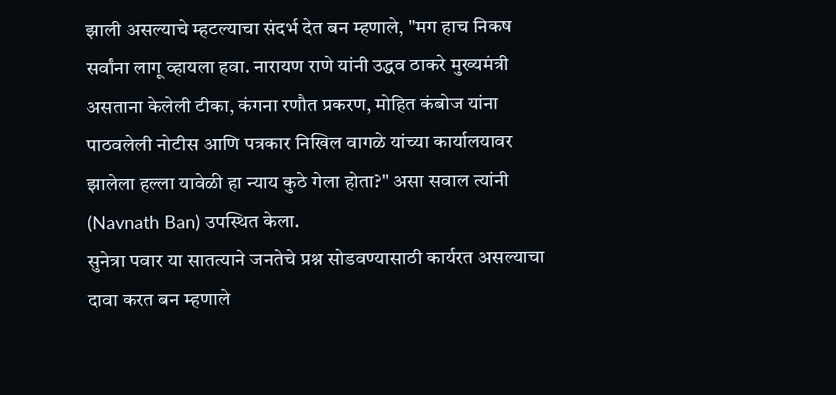झाली असल्याचे म्हटल्याचा संदर्भ देत बन म्हणाले, "मग हाच निकष सर्वांना लागू व्हायला हवा. नारायण राणे यांनी उद्धव ठाकरे मुख्यमंत्री असताना केलेली टीका, कंगना रणौत प्रकरण, मोहित कंबोज यांना पाठवलेली नोटीस आणि पत्रकार निखिल वागळे यांच्या कार्यालयावर झालेला हल्ला यावेळी हा न्याय कुठे गेला होता?" असा सवाल त्यांनी (Navnath Ban) उपस्थित केला.
सुनेत्रा पवार या सातत्याने जनतेचे प्रश्न सोडवण्यासाठी कार्यरत असल्याचा दावा करत बन म्हणाले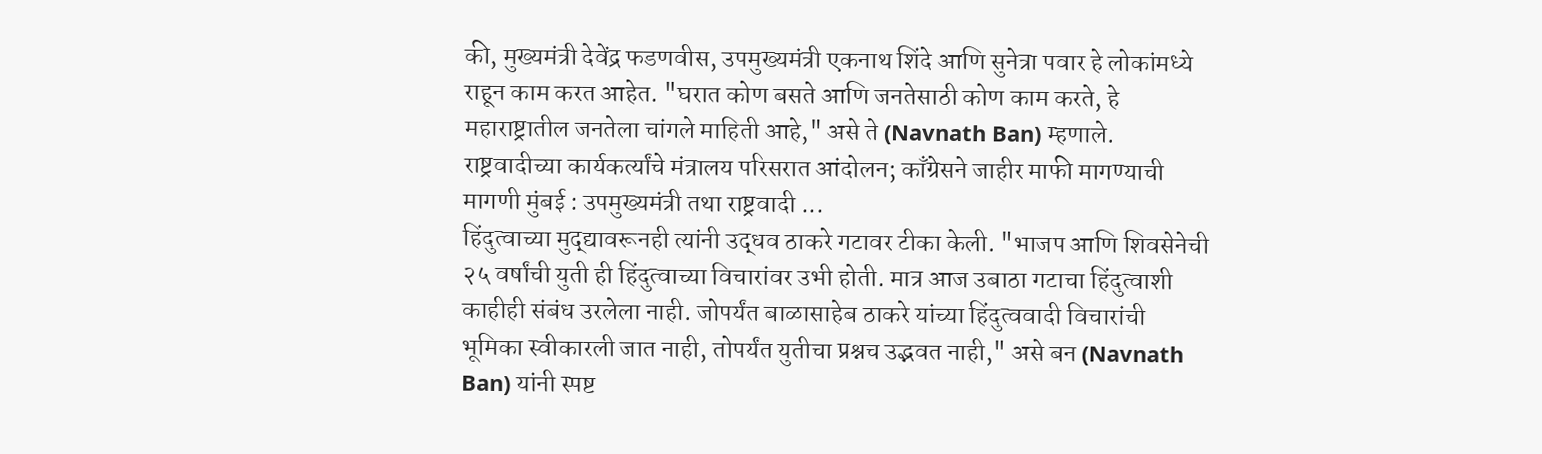की, मुख्यमंत्री देवेंद्र फडणवीस, उपमुख्यमंत्री एकनाथ शिंदे आणि सुनेत्रा पवार हे लोकांमध्ये राहून काम करत आहेत. "घरात कोण बसते आणि जनतेसाठी कोण काम करते, हे महाराष्ट्रातील जनतेला चांगले माहिती आहे," असे ते (Navnath Ban) म्हणाले.
राष्ट्रवादीच्या कार्यकर्त्यांचे मंत्रालय परिसरात आंदोलन; काँग्रेसने जाहीर माफी मागण्याची मागणी मुंबई : उपमुख्यमंत्री तथा राष्ट्रवादी ...
हिंदुत्वाच्या मुद्द्यावरूनही त्यांनी उद्धव ठाकरे गटावर टीका केली. "भाजप आणि शिवसेनेची २५ वर्षांची युती ही हिंदुत्वाच्या विचारांवर उभी होती. मात्र आज उबाठा गटाचा हिंदुत्वाशी काहीही संबंध उरलेला नाही. जोपर्यंत बाळासाहेब ठाकरे यांच्या हिंदुत्ववादी विचारांची भूमिका स्वीकारली जात नाही, तोपर्यंत युतीचा प्रश्नच उद्भवत नाही," असे बन (Navnath Ban) यांनी स्पष्ट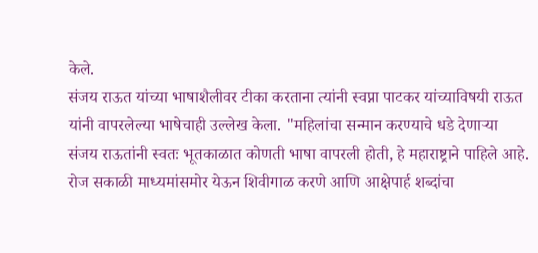केले.
संजय राऊत यांच्या भाषाशैलीवर टीका करताना त्यांनी स्वप्ना पाटकर यांच्याविषयी राऊत यांनी वापरलेल्या भाषेचाही उल्लेख केला. "महिलांचा सन्मान करण्याचे धडे देणाऱ्या संजय राऊतांनी स्वतः भूतकाळात कोणती भाषा वापरली होती, हे महाराष्ट्राने पाहिले आहे. रोज सकाळी माध्यमांसमोर येऊन शिवीगाळ करणे आणि आक्षेपार्ह शब्दांचा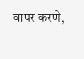वापर करणे,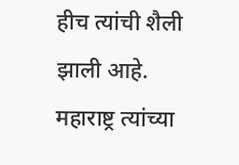हीच त्यांची शैली झाली आहे. महाराष्ट्र त्यांच्या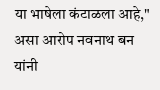या भाषेला कंटाळला आहे," असा आरोप नवनाथ बन यांनी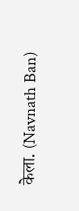केला. (Navnath Ban)